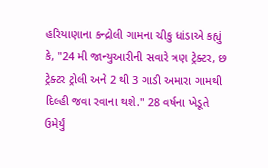હરિયાણાના કન્દ્રોલી ગામના ચીકુ ધાંડાએ કહ્યું કે, "24 મી જાન્યુઆરીની સવારે ત્રણ ટ્રેક્ટર, છ ટ્રેક્ટર ટ્રોલી અને 2 થી 3 ગાડી અમારા ગામથી દિલ્હી જવા રવાના થશે." 28 વર્ષના ખેડૂતે ઉમેર્યું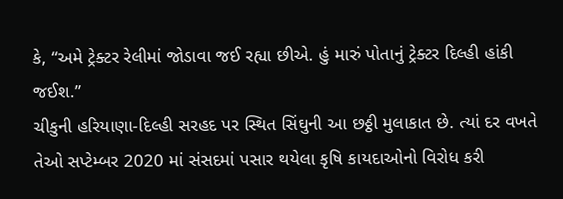કે, “અમે ટ્રેક્ટર રેલીમાં જોડાવા જઈ રહ્યા છીએ. હું મારું પોતાનું ટ્રેક્ટર દિલ્હી હાંકી જઈશ.”
ચીકુની હરિયાણા-દિલ્હી સરહદ પર સ્થિત સિંઘુની આ છઠ્ઠી મુલાકાત છે. ત્યાં દર વખતે તેઓ સપ્ટેમ્બર 2020 માં સંસદમાં પસાર થયેલા કૃષિ કાયદાઓનો વિરોધ કરી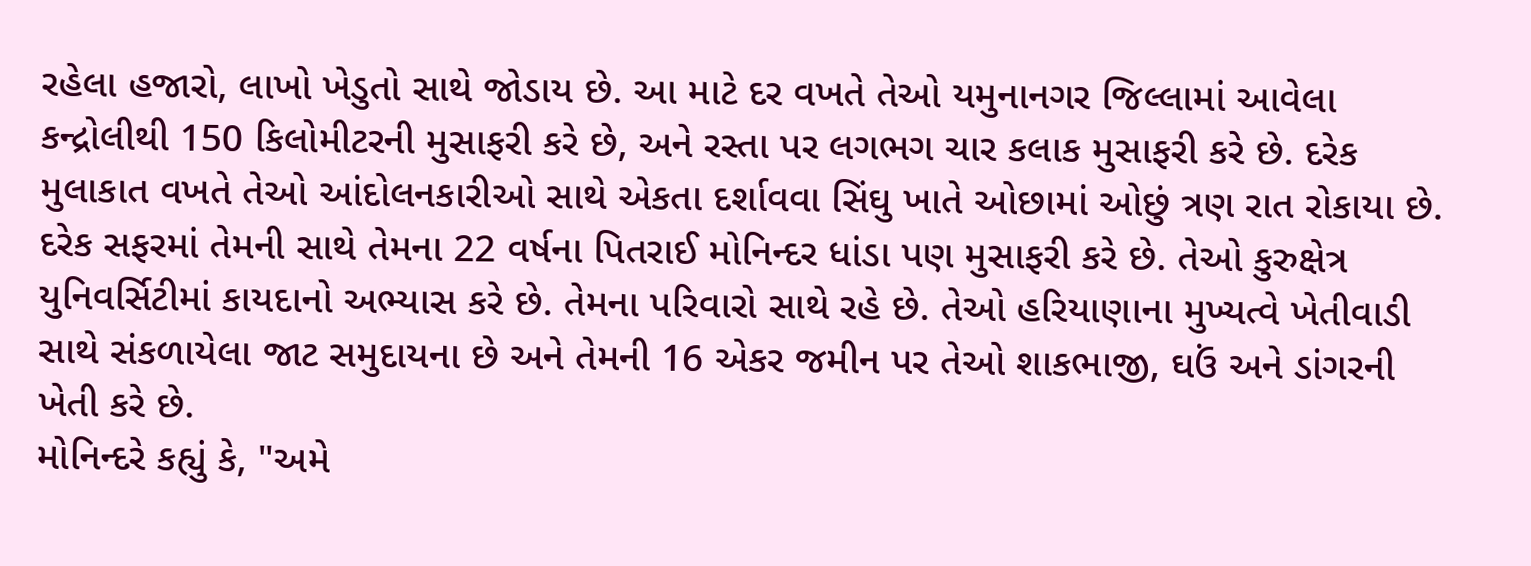રહેલા હજારો, લાખો ખેડુતો સાથે જોડાય છે. આ માટે દર વખતે તેઓ યમુનાનગર જિલ્લામાં આવેલા કન્દ્રોલીથી 150 કિલોમીટરની મુસાફરી કરે છે, અને રસ્તા પર લગભગ ચાર કલાક મુસાફરી કરે છે. દરેક મુલાકાત વખતે તેઓ આંદોલનકારીઓ સાથે એકતા દર્શાવવા સિંઘુ ખાતે ઓછામાં ઓછું ત્રણ રાત રોકાયા છે.
દરેક સફરમાં તેમની સાથે તેમના 22 વર્ષના પિતરાઈ મોનિન્દર ધાંડા પણ મુસાફરી કરે છે. તેઓ કુરુક્ષેત્ર યુનિવર્સિટીમાં કાયદાનો અભ્યાસ કરે છે. તેમના પરિવારો સાથે રહે છે. તેઓ હરિયાણાના મુખ્યત્વે ખેતીવાડી સાથે સંકળાયેલા જાટ સમુદાયના છે અને તેમની 16 એકર જમીન પર તેઓ શાકભાજી, ઘઉં અને ડાંગરની ખેતી કરે છે.
મોનિન્દરે કહ્યું કે, "અમે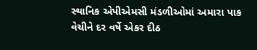સ્થાનિક એપીએમસી મંડળીઓમાં અમારા પાક વેચીને દર વર્ષે એકર દીઠ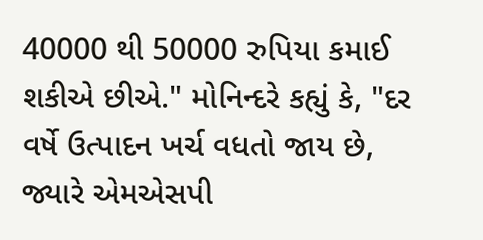40000 થી 50000 રુપિયા કમાઈ શકીએ છીએ." મોનિન્દરે કહ્યું કે, "દર વર્ષે ઉત્પાદન ખર્ચ વધતો જાય છે, જ્યારે એમએસપી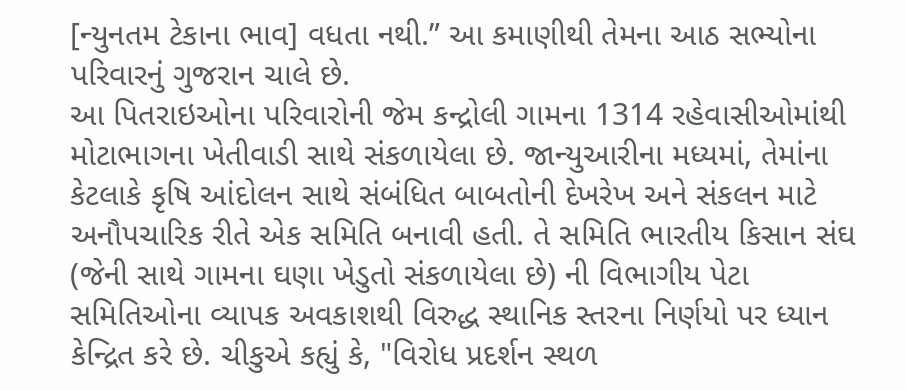[ન્યુનતમ ટેકાના ભાવ] વધતા નથી.” આ કમાણીથી તેમના આઠ સભ્યોના પરિવારનું ગુજરાન ચાલે છે.
આ પિતરાઇઓના પરિવારોની જેમ કન્દ્રોલી ગામના 1314 રહેવાસીઓમાંથી મોટાભાગના ખેતીવાડી સાથે સંકળાયેલા છે. જાન્યુઆરીના મધ્યમાં, તેમાંના કેટલાકે કૃષિ આંદોલન સાથે સંબંધિત બાબતોની દેખરેખ અને સંકલન માટે અનૌપચારિક રીતે એક સમિતિ બનાવી હતી. તે સમિતિ ભારતીય કિસાન સંઘ (જેની સાથે ગામના ઘણા ખેડુતો સંકળાયેલા છે) ની વિભાગીય પેટા સમિતિઓના વ્યાપક અવકાશથી વિરુદ્ધ સ્થાનિક સ્તરના નિર્ણયો પર ધ્યાન કેન્દ્રિત કરે છે. ચીકુએ કહ્યું કે, "વિરોધ પ્રદર્શન સ્થળ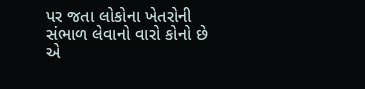પર જતા લોકોના ખેતરોની સંભાળ લેવાનો વારો કોનો છે એ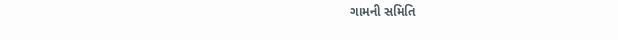ગામની સમિતિ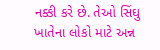નક્કી કરે છે. તેઓ સિંઘુ ખાતેના લોકો માટે અન્ન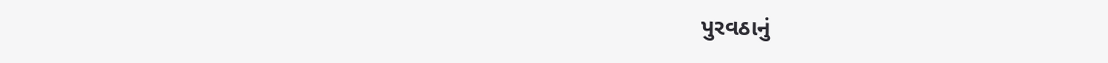પુરવઠાનું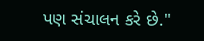પણ સંચાલન કરે છે."